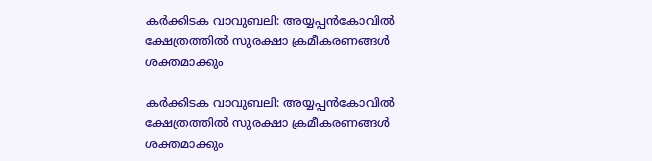കർക്കിടക വാവുബലി: അയ്യപ്പൻകോവിൽ ക്ഷേത്രത്തിൽ സുരക്ഷാ ക്രമീകരണങ്ങൾ ശക്തമാക്കും

കർക്കിടക വാവുബലി: അയ്യപ്പൻകോവിൽ ക്ഷേത്രത്തിൽ സുരക്ഷാ ക്രമീകരണങ്ങൾ ശക്തമാക്കും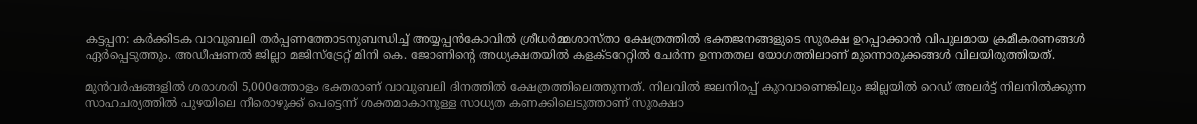കട്ടപ്പന: കർക്കിടക വാവുബലി തർപ്പണത്തോടനുബന്ധിച്ച് അയ്യപ്പൻകോവിൽ ശ്രീധർമ്മശാസ്താ ക്ഷേത്രത്തിൽ ഭക്തജനങ്ങളുടെ സുരക്ഷ ഉറപ്പാക്കാൻ വിപുലമായ ക്രമീകരണങ്ങൾ ഏർപ്പെടുത്തും. അഡീഷണൽ ജില്ലാ മജിസ്‌ട്രേറ്റ് മിനി കെ. ജോണിന്റെ അധ്യക്ഷതയിൽ കളക്ടറേറ്റിൽ ചേർന്ന ഉന്നതതല യോഗത്തിലാണ് മുന്നൊരുക്കങ്ങൾ വിലയിരുത്തിയത്.

മുൻവർഷങ്ങളിൽ ശരാശരി 5,000ത്തോളം ഭക്തരാണ് വാവുബലി ദിനത്തിൽ ക്ഷേത്രത്തിലെത്തുന്നത്. നിലവിൽ ജലനിരപ്പ് കുറവാണെങ്കിലും ജില്ലയിൽ റെഡ് അലർട്ട് നിലനിൽക്കുന്ന സാഹചര്യത്തിൽ പുഴയിലെ നീരൊഴുക്ക് പെട്ടെന്ന് ശക്തമാകാനുള്ള സാധ്യത കണക്കിലെടുത്താണ് സുരക്ഷാ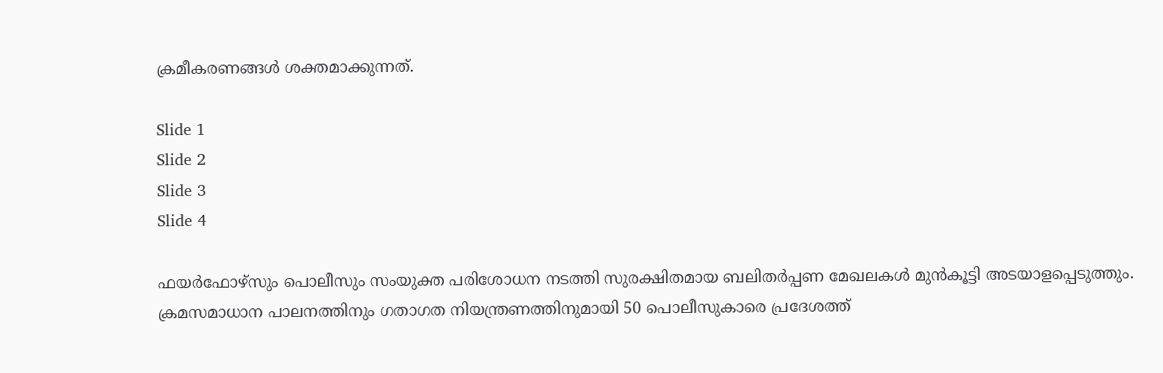ക്രമീകരണങ്ങൾ ശക്തമാക്കുന്നത്.

Slide 1
Slide 2
Slide 3
Slide 4

ഫയർഫോഴ്‌സും പൊലീസും സംയുക്ത പരിശോധന നടത്തി സുരക്ഷിതമായ ബലിതർപ്പണ മേഖലകൾ മുൻകൂട്ടി അടയാളപ്പെടുത്തും. ക്രമസമാധാന പാലനത്തിനും ഗതാഗത നിയന്ത്രണത്തിനുമായി 50 പൊലീസുകാരെ പ്രദേശത്ത്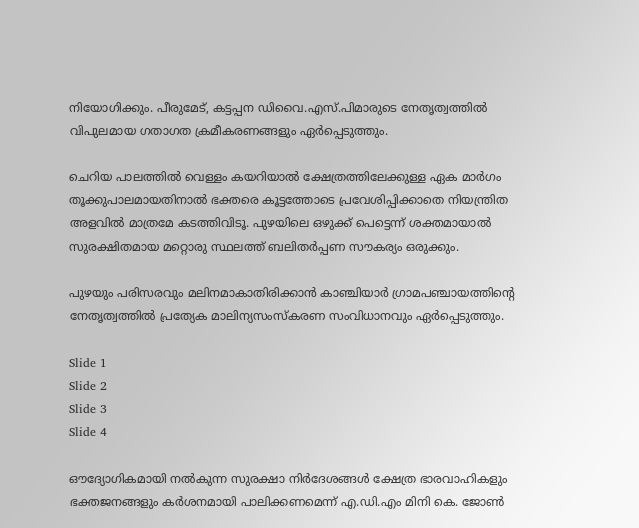നിയോഗിക്കും. പീരുമേട്, കട്ടപ്പന ഡിവൈ.എസ്.പിമാരുടെ നേതൃത്വത്തിൽ വിപുലമായ ഗതാഗത ക്രമീകരണങ്ങളും ഏർപ്പെടുത്തും.

ചെറിയ പാലത്തിൽ വെള്ളം കയറിയാൽ ക്ഷേത്രത്തിലേക്കുള്ള ഏക മാർഗം തൂക്കുപാലമായതിനാൽ ഭക്തരെ കൂട്ടത്തോടെ പ്രവേശിപ്പിക്കാതെ നിയന്ത്രിത അളവിൽ മാത്രമേ കടത്തിവിടൂ. പുഴയിലെ ഒഴുക്ക് പെട്ടെന്ന് ശക്തമായാൽ സുരക്ഷിതമായ മറ്റൊരു സ്ഥലത്ത് ബലിതർപ്പണ സൗകര്യം ഒരുക്കും.

പുഴയും പരിസരവും മലിനമാകാതിരിക്കാൻ കാഞ്ചിയാർ ഗ്രാമപഞ്ചായത്തിന്റെ നേതൃത്വത്തിൽ പ്രത്യേക മാലിന്യസംസ്‌കരണ സംവിധാനവും ഏർപ്പെടുത്തും.

Slide 1
Slide 2
Slide 3
Slide 4

ഔദ്യോഗികമായി നൽകുന്ന സുരക്ഷാ നിർദേശങ്ങൾ ക്ഷേത്ര ഭാരവാഹികളും ഭക്തജനങ്ങളും കർശനമായി പാലിക്കണമെന്ന് എ.ഡി.എം മിനി കെ. ജോൺ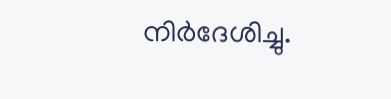നിർദേശിച്ചു.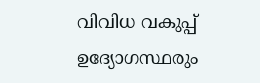വിവിധ വകുപ്പ് ഉദ്യോഗസ്ഥരും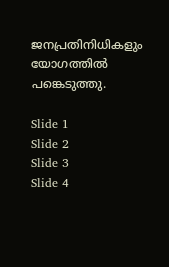ജനപ്രതിനിധികളും യോഗത്തിൽ പങ്കെടുത്തു.

Slide 1
Slide 2
Slide 3
Slide 4